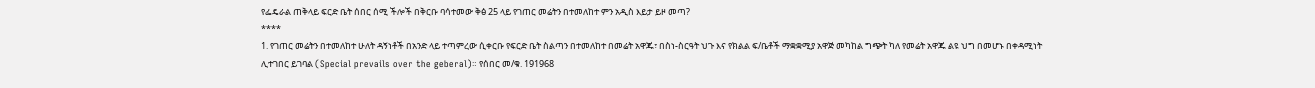የፌዴራል ጠቅላይ ፍርድ ቤት ሰበር ሰሚ ችሎች በቅርቡ ባሳተመው ቅፅ 25 ላይ የገጠር መሬትን በተመለከተ ምን አዲስ እይታ ይዞ መጣ?
****
1. የገጠር መሬትን በተመለከተ ሁለት ዳኝነቶች በአንድ ላይ ተጣምረው ሲቀርቡ የፍርድ ቤት ስልጣን በተመለከተ በመሬት አዋጁ፣ በስነ-ስርዓት ህጉ እና የክልል ፍ/ቤቶች ማቋቋሚያ አዋጅ መካከል ግጭት ካለ የመሬት አዋጁ ልዩ ህግ በመሆኑ በቀዳሚነት ሊተገበር ይገባል (Special prevails over the geberal)። የሰበር መ/ቁ. 191968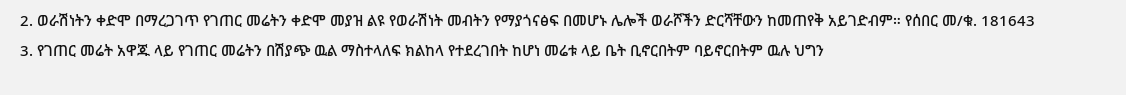2. ወራሽነትን ቀድሞ በማረጋገጥ የገጠር መሬትን ቀድሞ መያዝ ልዩ የወራሽነት መብትን የማያጎናፅፍ በመሆኑ ሌሎች ወራሾችን ድርሻቸውን ከመጠየቅ አይገድብም። የሰበር መ/ቁ. 181643
3. የገጠር መሬት አዋጁ ላይ የገጠር መሬትን በሽያጭ ዉል ማስተላለፍ ክልከላ የተደረገበት ከሆነ መሬቱ ላይ ቤት ቢኖርበትም ባይኖርበትም ዉሉ ህግን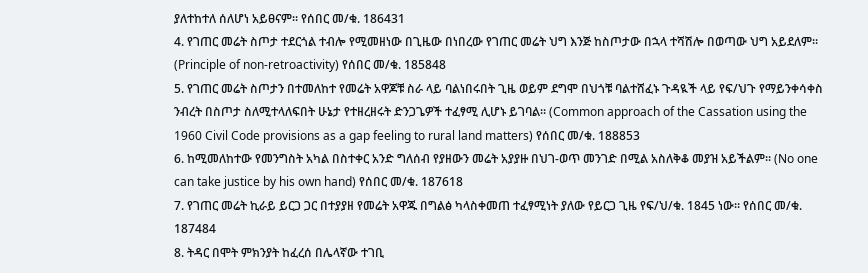ያለተከተለ ሰለሆነ አይፀናም። የሰበር መ/ቁ. 186431
4. የገጠር መሬት ስጦታ ተደርጎል ተብሎ የሚመዘነው በጊዜው በነበረው የገጠር መሬት ህግ እንጅ ከስጦታው በኋላ ተሻሽሎ በወጣው ህግ አይደለም። (Principle of non-retroactivity) የሰበር መ/ቁ. 185848
5. የገጠር መሬት ስጦታን በተመለከተ የመሬት አዋጆቹ ስራ ላይ ባልነበሩበት ጊዜ ወይም ደግሞ በህጎቹ ባልተሸፈኑ ጉዳዪች ላይ የፍ/ህጉ የማይንቀሳቀስ ንብረት በስጦታ ስለሚተላለፍበት ሁኔታ የተዘረዘሩት ድንጋጌዎች ተፈፃሚ ሊሆኑ ይገባል። (Common approach of the Cassation using the 1960 Civil Code provisions as a gap feeling to rural land matters) የሰበር መ/ቁ. 188853
6. ከሚመለከተው የመንግስት አካል በስተቀር አንድ ግለሰብ የያዘውን መሬት አያያዙ በህገ-ወጥ መንገድ በሚል አስለቅቆ መያዝ አይችልም። (No one can take justice by his own hand) የሰበር መ/ቁ. 187618
7. የገጠር መሬት ኪራይ ይርጋ ጋር በተያያዘ የመሬት አዋጁ በግልፅ ካላስቀመጠ ተፈፃሚነት ያለው የይርጋ ጊዜ የፍ/ህ/ቁ. 1845 ነው። የሰበር መ/ቁ. 187484
8. ትዳር በሞት ምክንያት ከፈረሰ በሌላኛው ተገቢ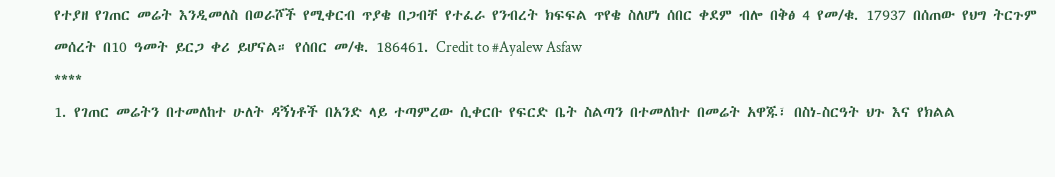የተያዘ የገጠር መሬት እንዲመለስ በወራሾች የሚቀርብ ጥያቄ በጋብቸ የተፈራ የንብረት ክፍፍል ጥየቄ ስለሆነ ሰበር ቀደም ብሎ በቅፅ 4 የመ/ቁ. 17937 በሰጠው የህግ ትርጉም መሰረት በ10 ዓመት ይርጋ ቀሪ ይሆናል። የሰበር መ/ቁ. 186461. Credit to #Ayalew Asfaw
****
1. የገጠር መሬትን በተመለከተ ሁለት ዳኝነቶች በአንድ ላይ ተጣምረው ሲቀርቡ የፍርድ ቤት ስልጣን በተመለከተ በመሬት አዋጁ፣ በስነ-ስርዓት ህጉ እና የክልል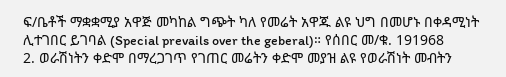ፍ/ቤቶች ማቋቋሚያ አዋጅ መካከል ግጭት ካለ የመሬት አዋጁ ልዩ ህግ በመሆኑ በቀዳሚነት ሊተገበር ይገባል (Special prevails over the geberal)። የሰበር መ/ቁ. 191968
2. ወራሽነትን ቀድሞ በማረጋገጥ የገጠር መሬትን ቀድሞ መያዝ ልዩ የወራሽነት መብትን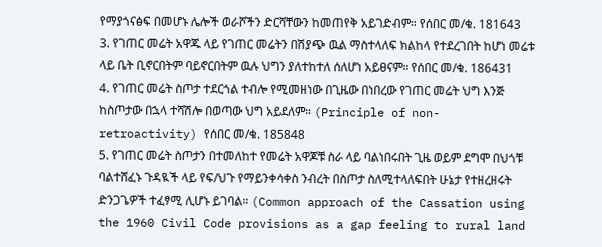የማያጎናፅፍ በመሆኑ ሌሎች ወራሾችን ድርሻቸውን ከመጠየቅ አይገድብም። የሰበር መ/ቁ. 181643
3. የገጠር መሬት አዋጁ ላይ የገጠር መሬትን በሽያጭ ዉል ማስተላለፍ ክልከላ የተደረገበት ከሆነ መሬቱ ላይ ቤት ቢኖርበትም ባይኖርበትም ዉሉ ህግን ያለተከተለ ሰለሆነ አይፀናም። የሰበር መ/ቁ. 186431
4. የገጠር መሬት ስጦታ ተደርጎል ተብሎ የሚመዘነው በጊዜው በነበረው የገጠር መሬት ህግ እንጅ ከስጦታው በኋላ ተሻሽሎ በወጣው ህግ አይደለም። (Principle of non-retroactivity) የሰበር መ/ቁ. 185848
5. የገጠር መሬት ስጦታን በተመለከተ የመሬት አዋጆቹ ስራ ላይ ባልነበሩበት ጊዜ ወይም ደግሞ በህጎቹ ባልተሸፈኑ ጉዳዪች ላይ የፍ/ህጉ የማይንቀሳቀስ ንብረት በስጦታ ስለሚተላለፍበት ሁኔታ የተዘረዘሩት ድንጋጌዎች ተፈፃሚ ሊሆኑ ይገባል። (Common approach of the Cassation using the 1960 Civil Code provisions as a gap feeling to rural land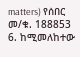matters) የሰበር መ/ቁ. 188853
6. ከሚመለከተው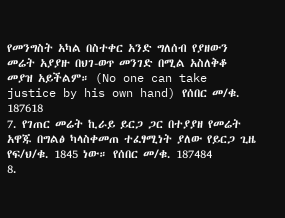የመንግስት አካል በስተቀር አንድ ግለሰብ የያዘውን መሬት አያያዙ በህገ-ወጥ መንገድ በሚል አስለቅቆ መያዝ አይችልም። (No one can take justice by his own hand) የሰበር መ/ቁ. 187618
7. የገጠር መሬት ኪራይ ይርጋ ጋር በተያያዘ የመሬት አዋጁ በግልፅ ካላስቀመጠ ተፈፃሚነት ያለው የይርጋ ጊዜ የፍ/ህ/ቁ. 1845 ነው። የሰበር መ/ቁ. 187484
8.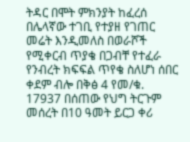ትዳር በሞት ምክንያት ከፈረሰ በሌላኛው ተገቢ የተያዘ የገጠር መሬት እንዲመለስ በወራሾች የሚቀርብ ጥያቄ በጋብቸ የተፈራ የንብረት ክፍፍል ጥየቄ ስለሆነ ሰበር ቀደም ብሎ በቅፅ 4 የመ/ቁ. 17937 በሰጠው የህግ ትርጉም መሰረት በ10 ዓመት ይርጋ ቀሪ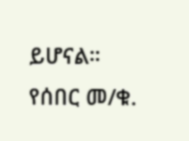ይሆናል። የሰበር መ/ቁ.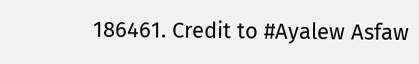186461. Credit to #Ayalew Asfaw